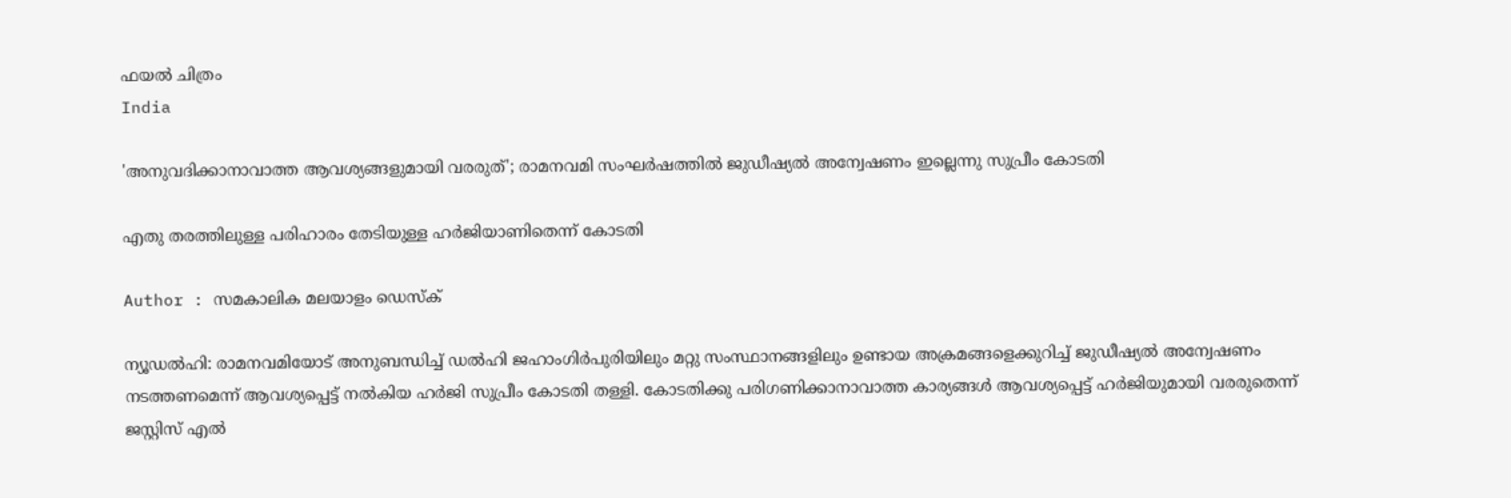ഫയല്‍ ചിത്രം
India

'അനുവദിക്കാനാവാത്ത ആവശ്യങ്ങളുമായി വരരുത്'; രാമനവമി സംഘര്‍ഷത്തില്‍ ജുഡീഷ്യല്‍ അന്വേഷണം ഇല്ലെന്നു സുപ്രീം കോടതി

എതു തരത്തിലുള്ള പരിഹാരം തേടിയുള്ള ഹര്‍ജിയാണിതെന്ന് കോടതി

Author : സമകാലിക മലയാളം ഡെസ്ക്

ന്യൂഡല്‍ഹി: രാമനവമിയോട് അനുബന്ധിച്ച് ഡല്‍ഹി ജഹാംഗിര്‍പുരിയിലും മറ്റു സംസ്ഥാനങ്ങളിലും ഉണ്ടായ അക്രമങ്ങളെക്കുറിച്ച് ജുഡീഷ്യല്‍ അന്വേഷണം നടത്തണമെന്ന് ആവശ്യപ്പെട്ട് നല്‍കിയ ഹര്‍ജി സുപ്രീം കോടതി തള്ളി. കോടതിക്കു പരിഗണിക്കാനാവാത്ത കാര്യങ്ങള്‍ ആവശ്യപ്പെട്ട് ഹര്‍ജിയുമായി വരരുതെന്ന് ജസ്റ്റിസ് എല്‍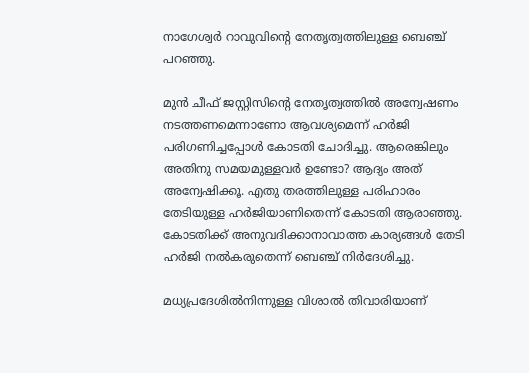നാഗേശ്വര്‍ റാവുവിന്റെ നേതൃത്വത്തിലുള്ള ബെഞ്ച് പറഞ്ഞു.

മുന്‍ ചീഫ് ജസ്റ്റിസിന്റെ നേതൃത്വത്തില്‍ അന്വേഷണം നടത്തണമെന്നാണോ ആവശ്യമെന്ന് ഹര്‍ജി പരിഗണിച്ചപ്പോള്‍ കോടതി ചോദിച്ചു. ആരെങ്കിലും അതിനു സമയമുള്ളവര്‍ ഉണ്ടോ? ആദ്യം അത് അന്വേഷിക്കൂ. എതു തരത്തിലുള്ള പരിഹാരം തേടിയുള്ള ഹര്‍ജിയാണിതെന്ന് കോടതി ആരാഞ്ഞു. കോടതിക്ക് അനുവദിക്കാനാവാത്ത കാര്യങ്ങള്‍ തേടി ഹര്‍ജി നല്‍കരുതെന്ന് ബെഞ്ച് നിര്‍ദേശിച്ചു.

മധ്യപ്രദേശില്‍നിന്നുള്ള വിശാല്‍ തിവാരിയാണ്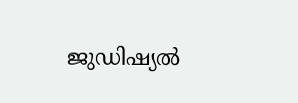ജുഡിഷ്യല്‍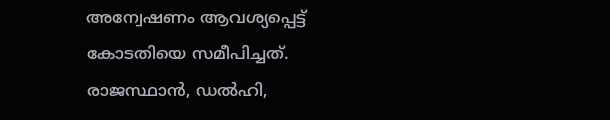അന്വേഷണം ആവശ്യപ്പെട്ട് കോടതിയെ സമീപിച്ചത്. രാജസ്ഥാന്‍, ഡല്‍ഹി,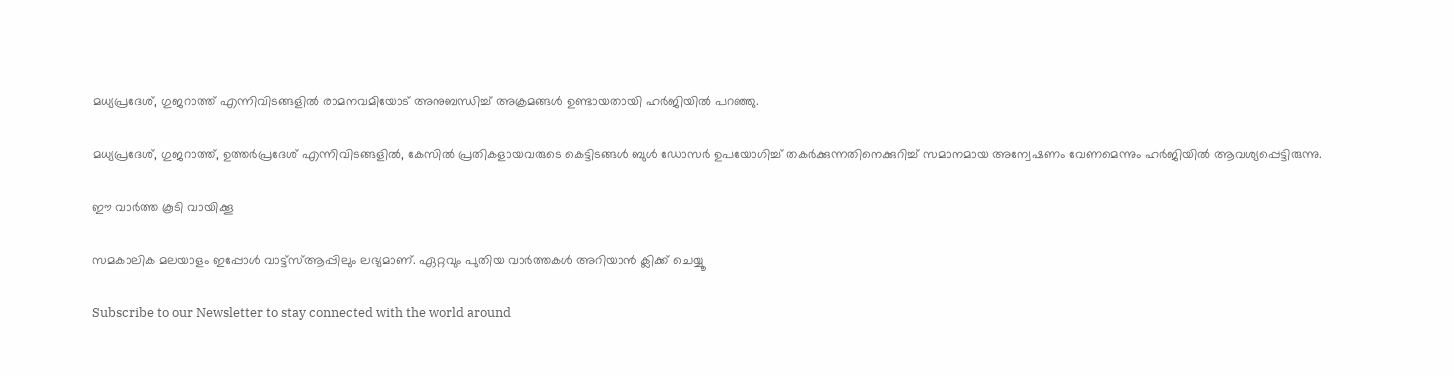മധ്യപ്രദേശ്, ഗുജറാത്ത് എന്നിവിടങ്ങളില്‍ രാമനവമിയോട് അനുബന്ധിച്ച് അക്രമങ്ങള്‍ ഉണ്ടായതായി ഹര്‍ജിയില്‍ പറഞ്ഞു.

മധ്യപ്രദേശ്, ഗുജറാത്ത്, ഉത്തര്‍പ്രദേശ് എന്നിവിടങ്ങളില്‍, കേസില്‍ പ്രതികളായവരുടെ കെട്ടിടങ്ങള്‍ ബുള്‍ ഡോസര്‍ ഉപയോഗിച്ച് തകര്‍ക്കുന്നതിനെക്കുറിച്ച് സമാനമായ അന്വേഷണം വേണമെന്നും ഹര്‍ജിയില്‍ ആവശ്യപ്പെട്ടിരുന്നു.

ഈ വാര്‍ത്ത കൂടി വായിക്കൂ

സമകാലിക മലയാളം ഇപ്പോള്‍ വാട്ട്‌സ്ആപ്പിലും ലഭ്യമാണ്. ഏറ്റവും പുതിയ വാര്‍ത്തകള്‍ അറിയാന്‍ ക്ലിക്ക് ചെയ്യൂ

Subscribe to our Newsletter to stay connected with the world around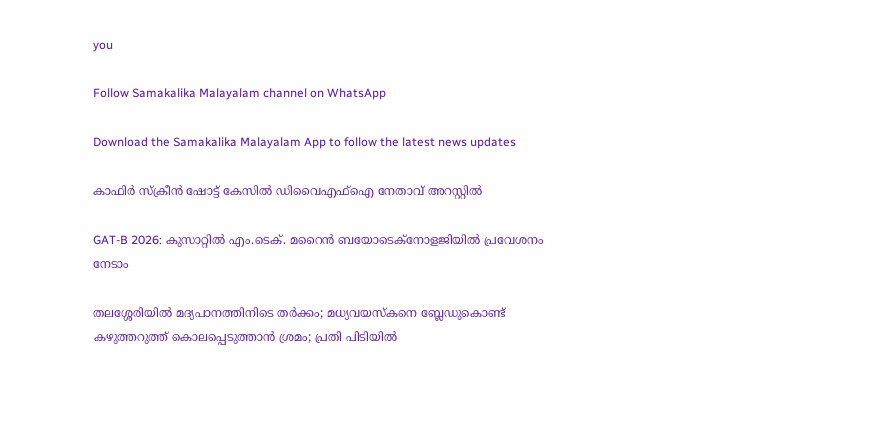you

Follow Samakalika Malayalam channel on WhatsApp

Download the Samakalika Malayalam App to follow the latest news updates

കാഫിര്‍ സ്‌ക്രീന്‍ ഷോട്ട് കേസില്‍ ഡിവൈഎഫ്‌ഐ നേതാവ് അറസ്റ്റില്‍

GAT-B 2026: കുസാറ്റിൽ എം.ടെക്. മറൈൻ ബയോടെക്നോളജിയിൽ പ്രവേശനം നേടാം

തലശ്ശേരിയിൽ മദ്യപാനത്തിനിടെ തർക്കം; മധ്യവയസ്കനെ ബ്ലേഡുകൊണ്ട് കഴുത്തറുത്ത് കൊലപ്പെടുത്താൻ ശ്രമം; പ്രതി പിടിയിൽ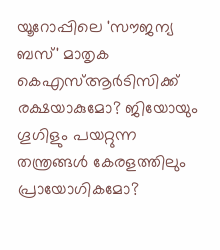യൂറോപ്പിലെ 'സൗജന്യ ബസ്' മാതൃക കെഎസ്ആർടിസിക്ക് രക്ഷയാകുമോ? ജിയോയും ഗൂഗിളും പയറ്റുന്ന തന്ത്രങ്ങൾ കേരളത്തിലും പ്രായോഗികമോ?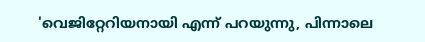'വെജിറ്റേറിയനായി എന്ന് പറയുന്നു, പിന്നാലെ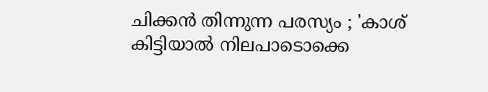ചിക്കൻ തിന്നുന്ന പരസ്യം ; 'കാശ് കിട്ടിയാൽ നിലപാടൊക്കെ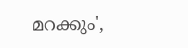മറക്കും',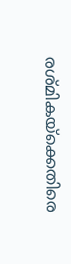രശ്മികയ്ക്കെതിരെ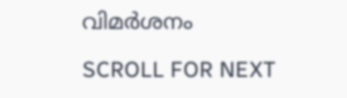വിമർശനം

SCROLL FOR NEXT